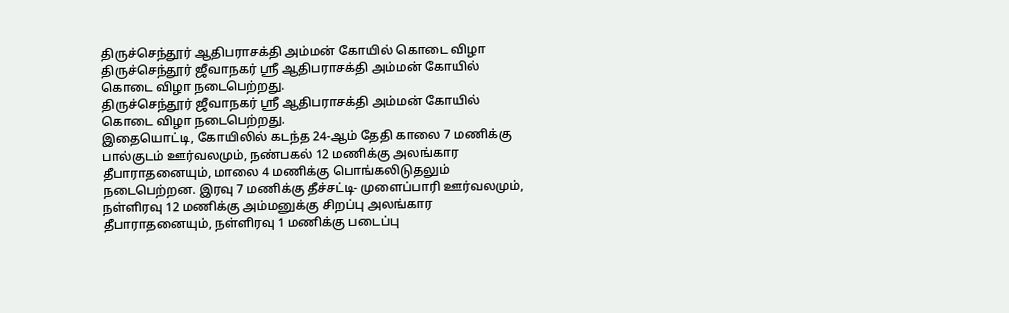திருச்செந்தூர் ஆதிபராசக்தி அம்மன் கோயில் கொடை விழா
திருச்செந்தூர் ஜீவாநகர் ஸ்ரீ ஆதிபராசக்தி அம்மன் கோயில் கொடை விழா நடைபெற்றது.
திருச்செந்தூர் ஜீவாநகர் ஸ்ரீ ஆதிபராசக்தி அம்மன் கோயில் கொடை விழா நடைபெற்றது.
இதையொட்டி, கோயிலில் கடந்த 24-ஆம் தேதி காலை 7 மணிக்கு பால்குடம் ஊர்வலமும், நண்பகல் 12 மணிக்கு அலங்கார தீபாராதனையும், மாலை 4 மணிக்கு பொங்கலிடுதலும் நடைபெற்றன. இரவு 7 மணிக்கு தீச்சட்டி- முளைப்பாரி ஊர்வலமும், நள்ளிரவு 12 மணிக்கு அம்மனுக்கு சிறப்பு அலங்கார தீபாராதனையும், நள்ளிரவு 1 மணிக்கு படைப்பு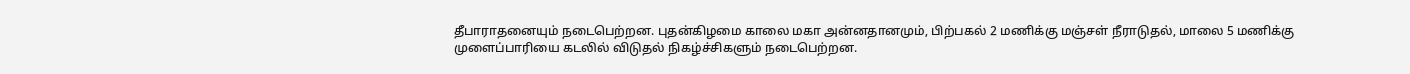தீபாராதனையும் நடைபெற்றன. புதன்கிழமை காலை மகா அன்னதானமும், பிற்பகல் 2 மணிக்கு மஞ்சள் நீராடுதல், மாலை 5 மணிக்கு முளைப்பாரியை கடலில் விடுதல் நிகழ்ச்சிகளும் நடைபெற்றன.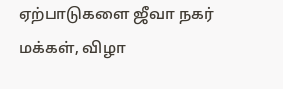ஏற்பாடுகளை ஜீவா நகர் மக்கள், விழா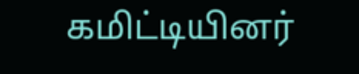கமிட்டியினர்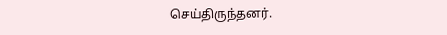செய்திருந்தனர்.